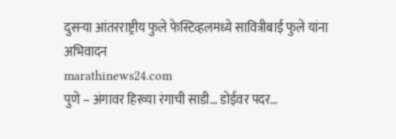दुसऱ्या आंतरराष्ट्रीय फुले फेस्टिव्हलमध्ये सावित्रीबाई फुले यांना अभिवादन
marathinews24.com
पुणे – अंगावर हिरव्या रंगाची साडी… डोईवर पदर…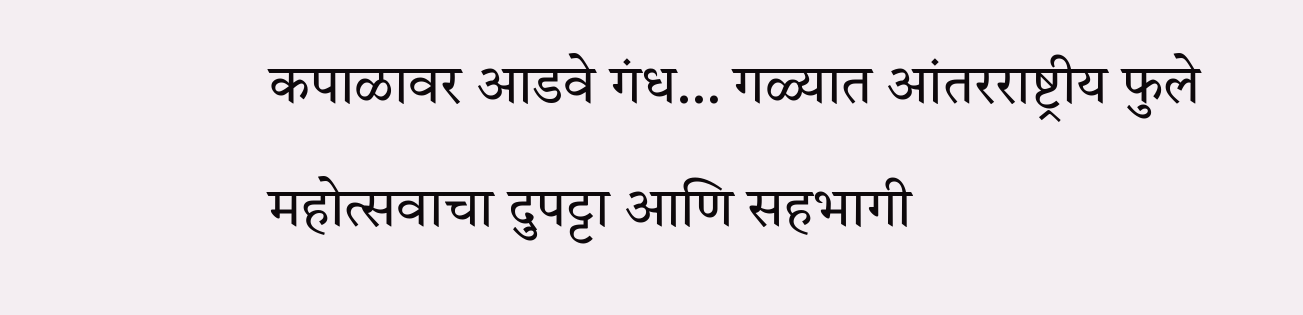कपाळावर आडवे गंध… गळ्यात आंतरराष्ट्रीय फुले महोत्सवाचा दुपट्टा आणि सहभागी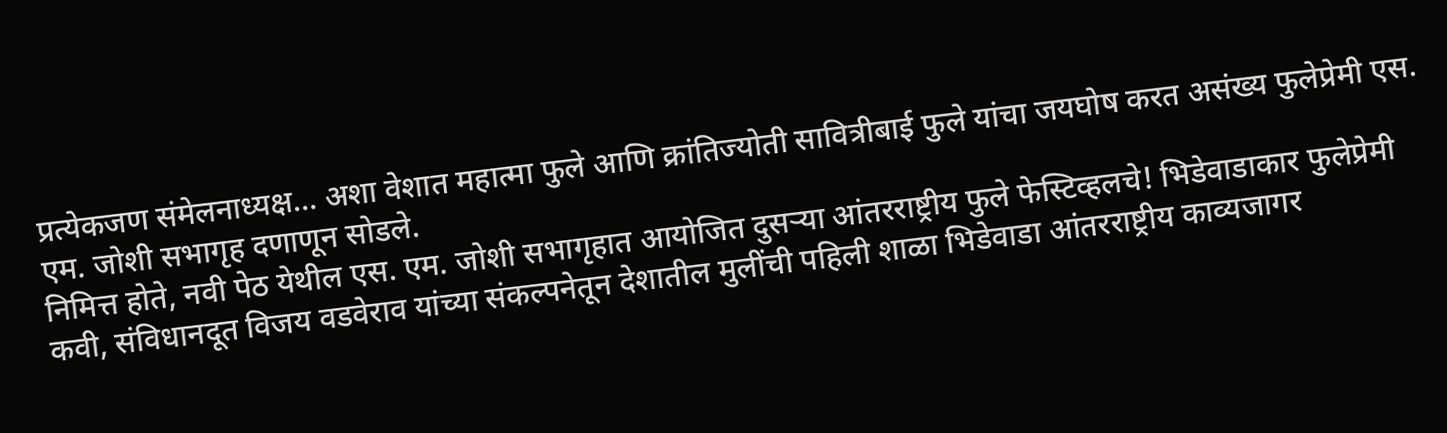प्रत्येकजण संमेलनाध्यक्ष… अशा वेशात महात्मा फुले आणि क्रांतिज्योती सावित्रीबाई फुले यांचा जयघोष करत असंख्य फुलेप्रेमी एस. एम. जोशी सभागृह दणाणून सोडले.
निमित्त होते, नवी पेठ येथील एस. एम. जोशी सभागृहात आयोजित दुसऱ्या आंतरराष्ट्रीय फुले फेस्टिव्हलचे! भिडेवाडाकार फुलेप्रेमी कवी, संविधानदूत विजय वडवेराव यांच्या संकल्पनेतून देशातील मुलींची पहिली शाळा भिडेवाडा आंतरराष्ट्रीय काव्यजागर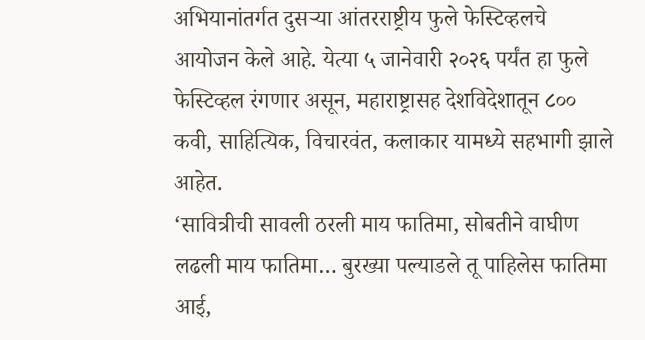अभियानांतर्गत दुसऱ्या आंतरराष्ट्रीय फुले फेस्टिव्हलचे आयोजन केले आहे. येत्या ५ जानेवारी २०२६ पर्यंत हा फुले फेस्टिव्हल रंगणार असून, महाराष्ट्रासह देशविदेशातून ८०० कवी, साहित्यिक, विचारवंत, कलाकार यामध्ये सहभागी झाले आहेत.
‘सावित्रीची सावली ठरली माय फातिमा, सोबतीने वाघीण लढली माय फातिमा… बुरख्या पल्याडले तू पाहिलेस फातिमा आई,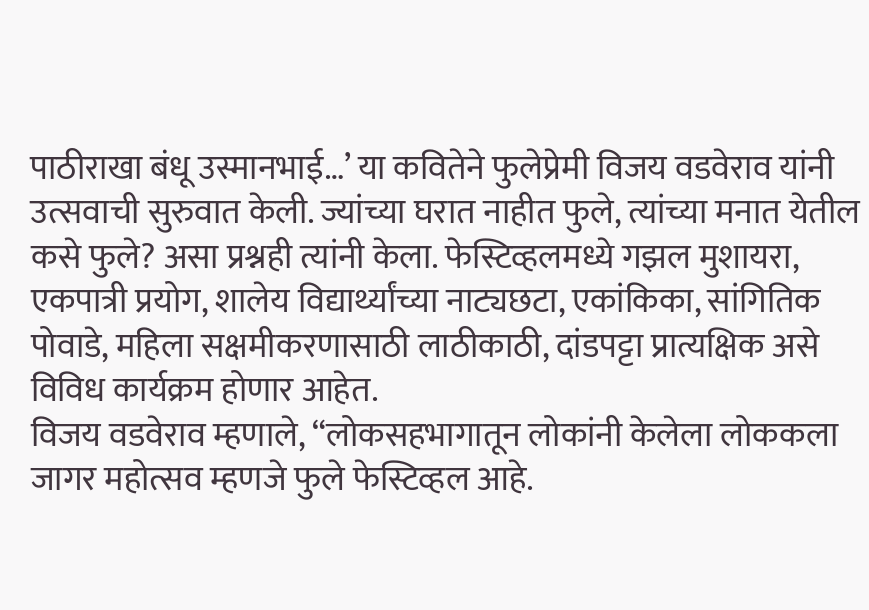पाठीराखा बंधू उस्मानभाई…’ या कवितेने फुलेप्रेमी विजय वडवेराव यांनी उत्सवाची सुरुवात केली. ज्यांच्या घरात नाहीत फुले, त्यांच्या मनात येतील कसे फुले? असा प्रश्नही त्यांनी केला. फेस्टिव्हलमध्ये गझल मुशायरा, एकपात्री प्रयोग, शालेय विद्यार्थ्यांच्या नाट्यछटा, एकांकिका, सांगितिक पोवाडे, महिला सक्षमीकरणासाठी लाठीकाठी, दांडपट्टा प्रात्यक्षिक असे विविध कार्यक्रम होणार आहेत.
विजय वडवेराव म्हणाले, “लोकसहभागातून लोकांनी केलेला लोककला जागर महोत्सव म्हणजे फुले फेस्टिव्हल आहे.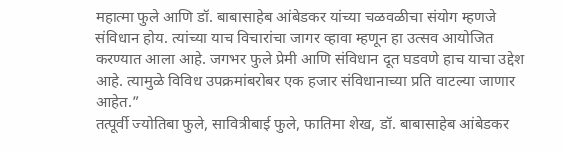महात्मा फुले आणि डॉ. बाबासाहेब आंबेडकर यांच्या चळवळीचा संयोग म्हणजे संविधान होय. त्यांच्या याच विचारांचा जागर व्हावा म्हणून हा उत्सव आयोजित करण्यात आला आहे. जगभर फुले प्रेमी आणि संविधान दूत घडवणे हाच याचा उद्देश आहे. त्यामुळे विविध उपक्रमांबरोबर एक हजार संविधानाच्या प्रति वाटल्या जाणार आहेत.”
तत्पूर्वी ज्योतिबा फुले, सावित्रीबाई फुले, फातिमा शेख, डॉ. बाबासाहेब आंबेडकर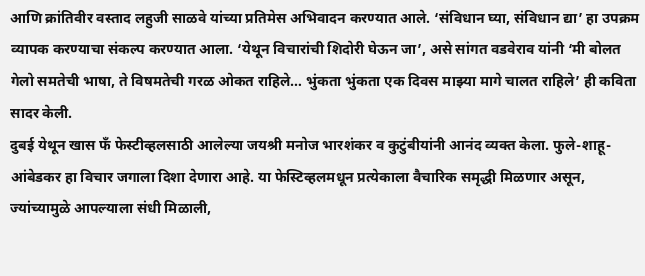आणि क्रांतिवीर वस्ताद लहुजी साळवे यांच्या प्रतिमेस अभिवादन करण्यात आले. ‘संविधान घ्या, संविधान द्या’ हा उपक्रम व्यापक करण्याचा संकल्प करण्यात आला. ‘येथून विचारांची शिदोरी घेऊन जा’, असे सांगत वडवेराव यांनी ‘मी बोलत गेलो समतेची भाषा, ते विषमतेची गरळ ओकत राहिले… भुंकता भुंकता एक दिवस माझ्या मागे चालत राहिले’ ही कविता सादर केली.
दुबई येथून खास फँ फेस्टीव्हलसाठी आलेल्या जयश्री मनोज भारशंकर व कुटुंबीयांनी आनंद व्यक्त केला. फुले-शाहू-आंबेडकर हा विचार जगाला दिशा देणारा आहे. या फेस्टिव्हलमधून प्रत्येकाला वैचारिक समृद्धी मिळणार असून, ज्यांच्यामुळे आपल्याला संधी मिळाली,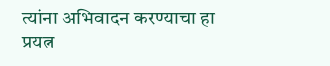त्यांना अभिवादन करण्याचा हा प्रयत्न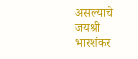असल्याचे जयश्री भारशंकर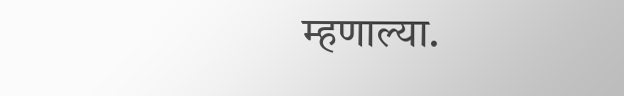म्हणाल्या.